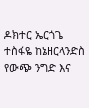ዶክተር ኤርጎጌ ተስፋዬ ከኔዘርላንድስ የውጭ ንግድ እና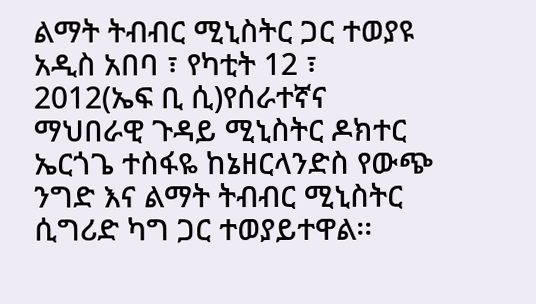ልማት ትብብር ሚኒስትር ጋር ተወያዩ
አዲስ አበባ ፣ የካቲት 12 ፣ 2012(ኤፍ ቢ ሲ)የሰራተኛና ማህበራዊ ጉዳይ ሚኒስትር ዶክተር ኤርጎጌ ተስፋዬ ከኔዘርላንድስ የውጭ ንግድ እና ልማት ትብብር ሚኒስትር ሲግሪድ ካግ ጋር ተወያይተዋል፡፡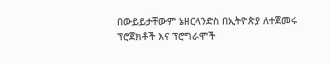በውይይታቸውም ኔዘርላንድስ በኢትዮጵያ ለተጀመሩ ፕሮጀክቶች እና ፕሮግራሞች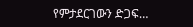የምታደርገውን ድጋፍ…